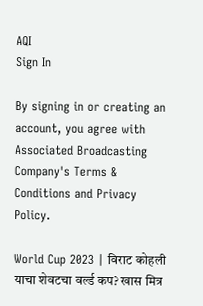AQI
Sign In

By signing in or creating an account, you agree with Associated Broadcasting Company's Terms & Conditions and Privacy Policy.

World Cup 2023 | विराट कोहली याचा शेवटचा वर्ल्ड कप? खास मित्र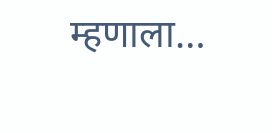म्हणाला…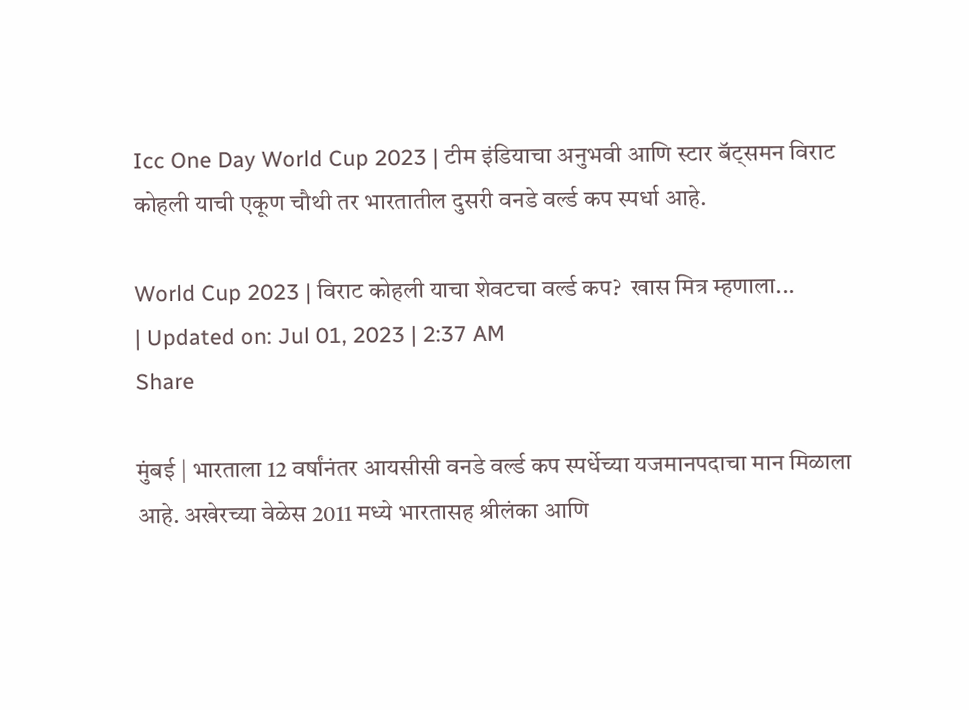Icc One Day World Cup 2023 | टीम इंडियाचा अनुभवी आणि स्टार बॅट्समन विराट कोहली याची एकूण चौथी तर भारतातील दुसरी वनडे वर्ल्ड कप स्पर्धा आहे.

World Cup 2023 | विराट कोहली याचा शेवटचा वर्ल्ड कप?  खास मित्र म्हणाला...
| Updated on: Jul 01, 2023 | 2:37 AM
Share

मुंबई | भारताला 12 वर्षांनंतर आयसीसी वनडे वर्ल्ड कप स्पर्धेच्या यजमानपदाचा मान मिळाला आहे. अखेरच्या वेळेस 2011 मध्ये भारतासह श्रीलंका आणि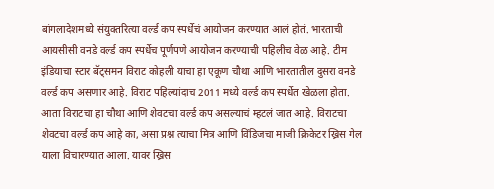बांगलादेशमध्ये संयुक्तरित्या वर्ल्ड कप स्पर्धेचं आयोजन करण्यात आलं होतं. भारताची आयसीसी वनडे वर्ल्ड कप स्पर्धेच पूर्णपणे आयोजन करण्याची पहिलीच वेळ आहे. टीम इंडियाचा स्टार बॅट्समन विराट कोहली याचा हा एकूण चौथा आणि भारतातील दुसरा वनडे वर्ल्ड कप असणार आहे. विराट पहिल्यांदाच 2011 मध्ये वर्ल्ड कप स्पर्धेत खेळला होता. आता विराटचा हा चौथा आणि शेवटचा वर्ल्ड कप असल्याचं म्हटलं जात आहे. विराटचा शेवटचा वर्ल्ड कप आहे का, असा प्रश्न त्याचा मित्र आणि विंडिजचा माजी क्रिकेटर ख्रिस गेल याला विचारण्यात आला. यावर ख्रिस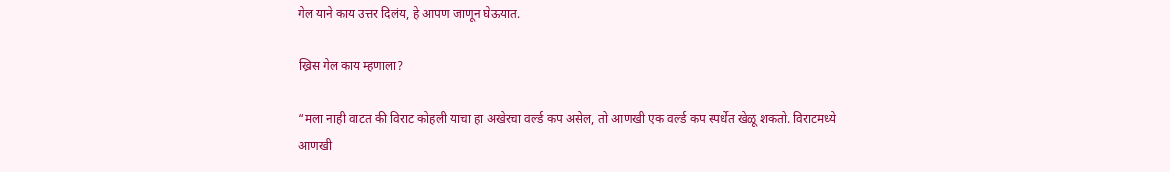गेल याने काय उत्तर दिलंय, हे आपण जाणून घेऊयात.

ख्रिस गेल काय म्हणाला?

“मला नाही वाटत की विराट कोहली याचा हा अखेरचा वर्ल्ड कप असेल, तो आणखी एक वर्ल्ड कप स्पर्धेत खेळू शकतो. विराटमध्ये आणखी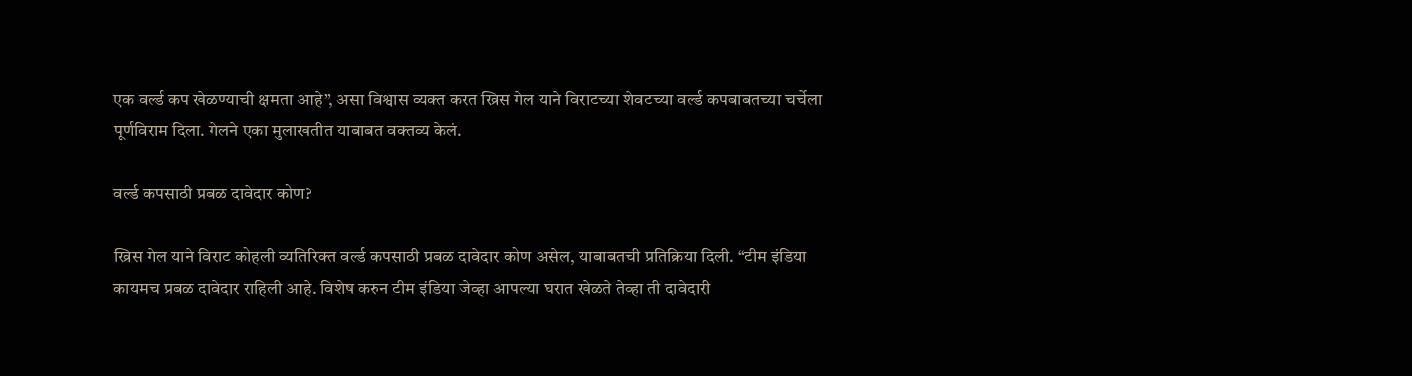एक वर्ल्ड कप खेळण्याची क्षमता आहे”, असा विश्वास व्यक्त करत ख्रिस गेल याने विराटच्या शेवटच्या वर्ल्ड कपबाबतच्या चर्चेला पूर्णविराम दिला. गेलने एका मुलाखतीत याबाबत वक्तव्य केलं.

वर्ल्ड कपसाठी प्रबळ दावेदार कोण?

ख्रिस गेल याने विराट कोहली व्यतिरिक्त वर्ल्ड कपसाठी प्रबळ दावेदार कोण असेल, याबाबतची प्रतिक्रिया दिली. “टीम इंडिया कायमच प्रबळ दावेदार राहिली आहे. विशेष करुन टीम इंडिया जेव्हा आपल्या घरात खेळते तेव्हा ती दावेदारी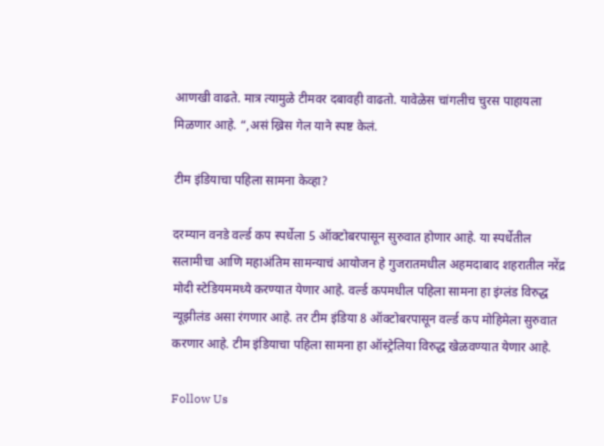आणखी वाढते. मात्र त्यामुळे टीमवर दबावही वाढतो. यावेळेस चांगलीच चुरस पाहायला मिळणार आहे. “,असं ख्रिस गेल याने स्पष्ट केलं.

टीम इंडियाचा पहिला सामना केव्हा?

दरम्यान वनडे वर्ल्ड कप स्पर्धेला 5 ऑक्टोबरपासून सुरुवात होणार आहे. या स्पर्धेतील सलामीचा आणि महाअंतिम सामन्याचं आयोजन हे गुजरातमधील अहमदाबाद शहरातील नरेंद्र मोदी स्टेडियममध्ये करण्यात येणार आहे. वर्ल्ड कपमधील पहिला सामना हा इंग्लंड विरुद्ध न्यूझीलंड असा रंगणार आहे. तर टीम इंडिया 8 ऑक्टोबरपासून वर्ल्ड कप मोहिमेला सुरुवात करणार आहे. टीम इंडियाचा पहिला सामना हा ऑस्ट्रेलिया विरुद्ध खेळवण्यात येणार आहे.

Follow Us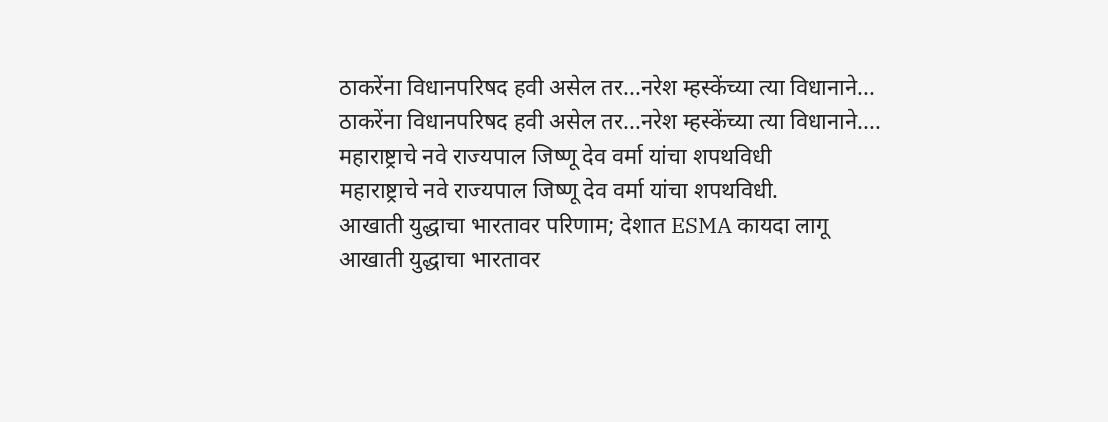ठाकरेंना विधानपरिषद हवी असेल तर...नरेश म्हस्केंच्या त्या विधानाने...
ठाकरेंना विधानपरिषद हवी असेल तर...नरेश म्हस्केंच्या त्या विधानाने....
महाराष्ट्राचे नवे राज्यपाल जिष्णू देव वर्मा यांचा शपथविधी
महाराष्ट्राचे नवे राज्यपाल जिष्णू देव वर्मा यांचा शपथविधी.
आखाती युद्धाचा भारतावर परिणाम; देशात ESMA कायदा लागू
आखाती युद्धाचा भारतावर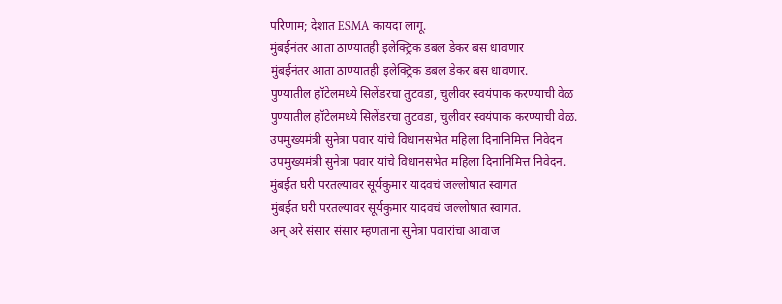परिणाम; देशात ESMA कायदा लागू.
मुंबईनंतर आता ठाण्यातही इलेक्ट्रिक डबल डेकर बस धावणार
मुंबईनंतर आता ठाण्यातही इलेक्ट्रिक डबल डेकर बस धावणार.
पुण्यातील हॉटेलमध्ये सिलेंडरचा तुटवडा, चुलीवर स्वयंपाक करण्याची वेळ
पुण्यातील हॉटेलमध्ये सिलेंडरचा तुटवडा, चुलीवर स्वयंपाक करण्याची वेळ.
उपमुख्यमंत्री सुनेत्रा पवार यांचे विधानसभेत महिला दिनानिमित्त निवेदन
उपमुख्यमंत्री सुनेत्रा पवार यांचे विधानसभेत महिला दिनानिमित्त निवेदन.
मुंबईत घरी परतल्यावर सूर्यकुमार यादवचं जल्लोषात स्वागत
मुंबईत घरी परतल्यावर सूर्यकुमार यादवचं जल्लोषात स्वागत.
अन् अरे संसार संसार म्हणताना सुनेत्रा पवारांचा आवाज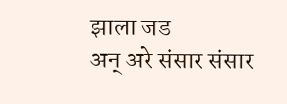झाला जड
अन् अरे संसार संसार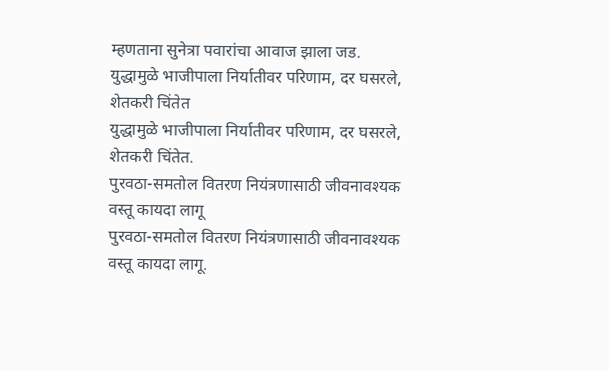म्हणताना सुनेत्रा पवारांचा आवाज झाला जड.
युद्धामुळे भाजीपाला निर्यातीवर परिणाम, दर घसरले, शेतकरी चिंतेत
युद्धामुळे भाजीपाला निर्यातीवर परिणाम, दर घसरले, शेतकरी चिंतेत.
पुरवठा-समतोल वितरण नियंत्रणासाठी जीवनावश्यक वस्तू कायदा लागू
पुरवठा-समतोल वितरण नियंत्रणासाठी जीवनावश्यक वस्तू कायदा लागू.